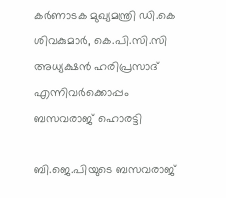കർണാടക മുഖ്യമന്ത്രി ഡി.കെ ശിവകുമാർ, കെ.പി.സി.സി അധ്യക്ഷൻ ഹരിപ്രസാദ് എന്നിവർക്കൊപ്പം ബസവരാജ് ഹൊരട്ടി

ബി.ജെ.പിയുടെ ബസവരാജ്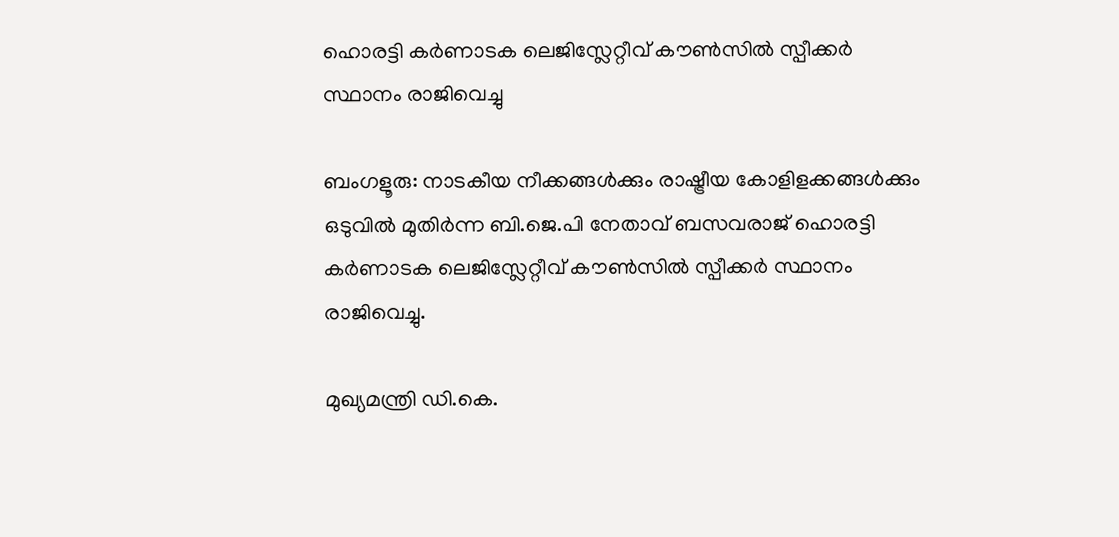ഹൊരട്ടി കർണാടക ലെജിസ്ലേറ്റീവ് കൗൺസിൽ സ്പീക്കർ സ്ഥാനം രാജിവെച്ചു

ബംഗളൂരു: നാടകീയ നീക്കങ്ങൾക്കും രാഷ്ട്രീയ കോളിളക്കങ്ങൾക്കും ഒടുവിൽ മുതിർന്ന ബി.ജെ.പി നേതാവ് ബസവരാജ് ഹൊരട്ടി കർണാടക ലെജിസ്ലേറ്റീവ് കൗൺസിൽ സ്പീക്കർ സ്ഥാനം രാജിവെച്ചു.

മുഖ്യമന്ത്രി ഡി.കെ.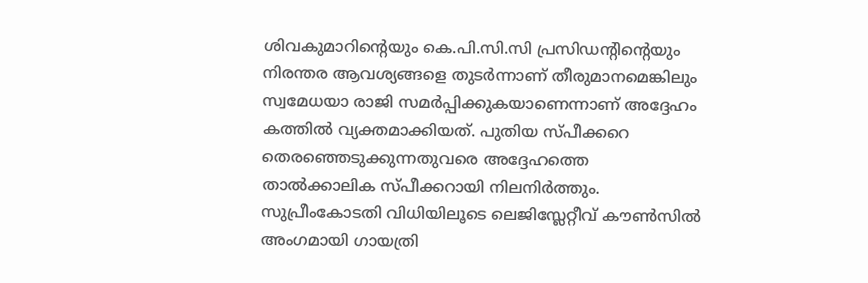ശിവകുമാറിന്റെയും കെ.പി.സി.സി പ്രസിഡന്റിന്റെയും നിരന്തര ആവശ്യങ്ങളെ തുടർന്നാണ് തീരുമാനമെങ്കിലും സ്വമേധയാ രാജി സമർപ്പിക്കുകയാണെന്നാണ് അദ്ദേഹം കത്തിൽ വ്യക്തമാക്കിയത്. പുതിയ സ്പീക്കറെ തെരഞ്ഞെടുക്കുന്നതുവരെ അദ്ദേഹത്തെ താൽക്കാലിക സ്പീക്കറായി നിലനിർത്തും. സുപ്രീംകോടതി വിധിയിലൂടെ ലെജിസ്ലേറ്റീവ് കൗൺസിൽ അംഗമായി ഗായത്രി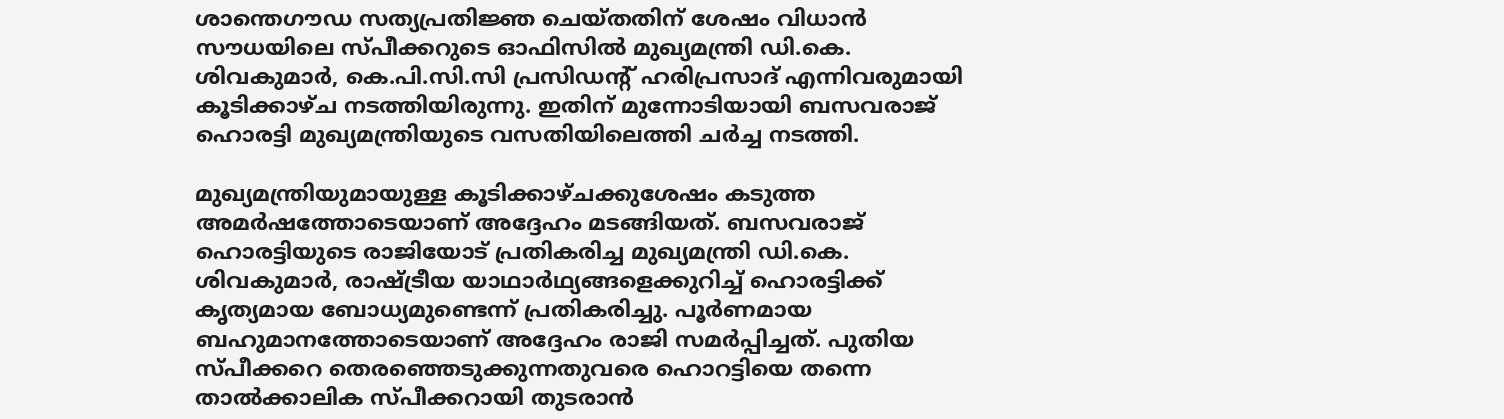ശാന്തെഗൗഡ സത്യപ്രതിജ്ഞ ചെയ്തതിന് ശേഷം വിധാൻ സൗധയിലെ സ്പീക്കറുടെ ഓഫിസിൽ മുഖ്യമന്ത്രി ഡി.കെ. ശിവകുമാർ, കെ.പി.സി.സി പ്രസിഡന്റ് ഹരിപ്രസാദ് എന്നിവരുമായി കൂടിക്കാഴ്ച നടത്തിയിരുന്നു. ഇതിന് മുന്നോടിയായി ബസവരാജ് ഹൊരട്ടി മുഖ്യമന്ത്രിയുടെ വസതിയിലെത്തി ചർച്ച നടത്തി.

മുഖ്യമന്ത്രിയുമായുള്ള കൂടിക്കാഴ്ചക്കുശേഷം കടുത്ത അമർഷത്തോടെയാണ് അദ്ദേഹം മടങ്ങിയത്. ബസവരാജ് ഹൊരട്ടിയുടെ രാജിയോട് പ്രതികരിച്ച മുഖ്യമന്ത്രി ഡി.കെ. ശിവകുമാർ, രാഷ്ട്രീയ യാഥാർഥ്യങ്ങളെക്കുറിച്ച് ഹൊരട്ടിക്ക് കൃത്യമായ ബോധ്യമുണ്ടെന്ന് പ്രതികരിച്ചു. പൂർണമായ ബഹുമാനത്തോടെയാണ് അദ്ദേഹം രാജി സമർപ്പിച്ചത്. പുതിയ സ്പീക്കറെ തെരഞ്ഞെടുക്കുന്നതുവരെ ഹൊറട്ടിയെ തന്നെ താൽക്കാലിക സ്പീക്കറായി തുടരാൻ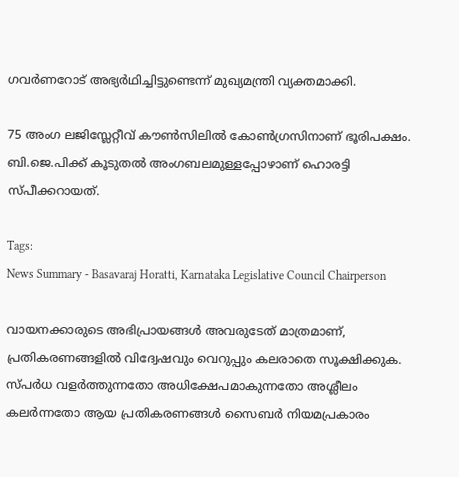ഗവർണറോട് അഭ്യർഥിച്ചിട്ടുണ്ടെന്ന് മുഖ്യമന്ത്രി വ്യക്തമാക്കി.

75 അംഗ ലജിസ്ലേറ്റീവ് കൗൺസിലിൽ കോൺഗ്രസിനാണ് ഭൂരിപക്ഷം. ബി.ജെ.പിക്ക് കൂടുതൽ അംഗബലമുള്ളപ്പോഴാണ് ഹൊരട്ടി സ്പീക്കറായത്.

Tags:
News Summary - Basavaraj Horatti, Karnataka Legislative Council Chairperson

വായനക്കാരുടെ അഭിപ്രായങ്ങള്‍ അവരുടേത് മാത്രമാണ്, പ്രതികരണങ്ങളിൽ വിദ്വേഷവും വെറുപ്പും കലരാതെ സൂക്ഷിക്കുക. സ്പർധ വളർത്തുന്നതോ അധിക്ഷേപമാകുന്നതോ അശ്ലീലം കലർന്നതോ ആയ പ്രതികരണങ്ങൾ സൈബർ നിയമപ്രകാരം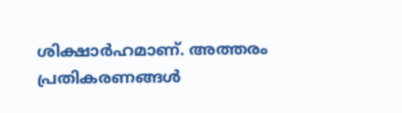ശിക്ഷാർഹമാണ്. അത്തരം പ്രതികരണങ്ങൾ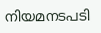നിയമനടപടി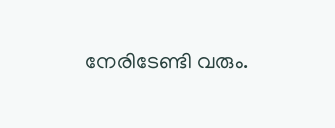നേരിടേണ്ടി വരും.